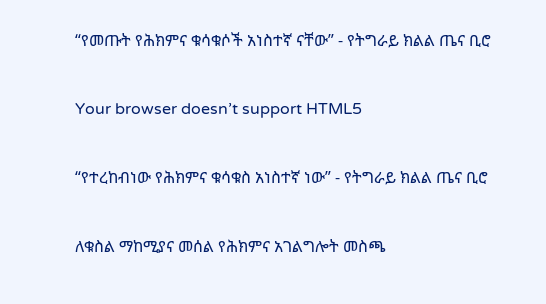“የመጡት የሕክምና ቁሳቁሶች አነስተኛ ናቸው” - የትግራይ ክልል ጤና ቢሮ

Your browser doesn’t support HTML5

“የተረከብነው የሕክምና ቁሳቁስ አነስተኛ ነው” - የትግራይ ክልል ጤና ቢሮ

ለቁስል ማከሚያና መሰል የሕክምና አገልግሎት መስጫ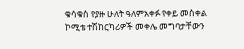ቁሳቁስ የያዙ ሁለት ዓለምአቀፉ የቀይ መስቀል ኮሚቴ ተሽከርካሪዎች መቀሌ መግባታቸውን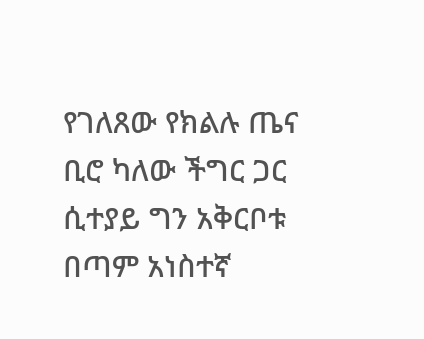የገለጸው የክልሉ ጤና ቢሮ ካለው ችግር ጋር ሲተያይ ግን አቅርቦቱ በጣም አነስተኛ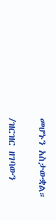መሆኑን አስታውቋል።

/ዝርዝር ዘገባውን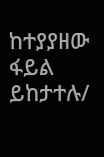ከተያያዘው ፋይል ይከታተሉ/